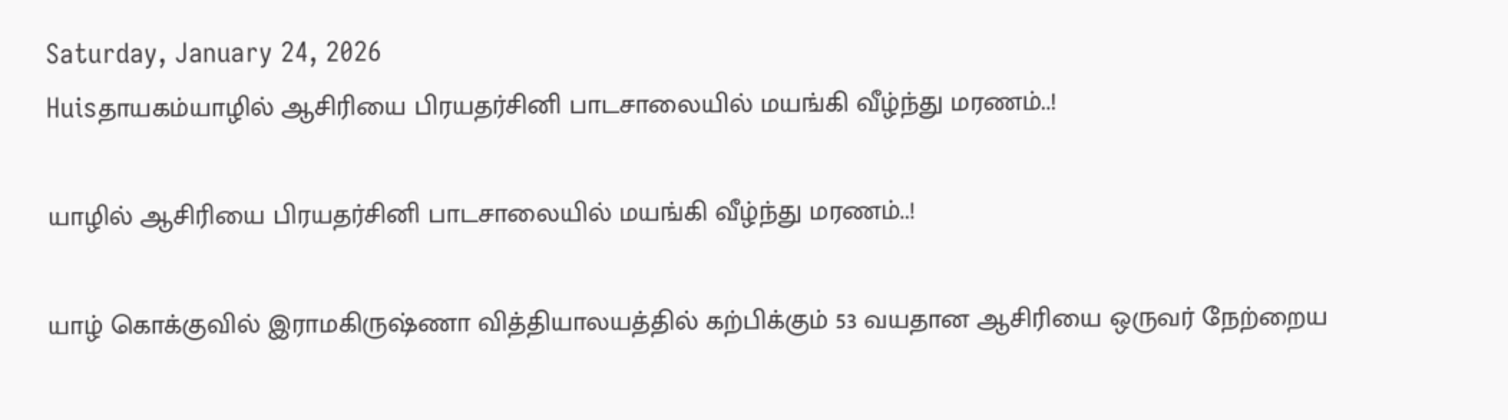Saturday, January 24, 2026
Huisதாயகம்யாழில் ஆசிரியை பிரயதர்சினி பாடசாலையில் மயங்கி வீழ்ந்து மரணம்..!

யாழில் ஆசிரியை பிரயதர்சினி பாடசாலையில் மயங்கி வீழ்ந்து மரணம்..!

யாழ் கொக்குவில் இராமகிருஷ்ணா வித்தியாலயத்தில் கற்பிக்கும் 53 வயதான ஆசிரியை ஒருவர் நேற்றைய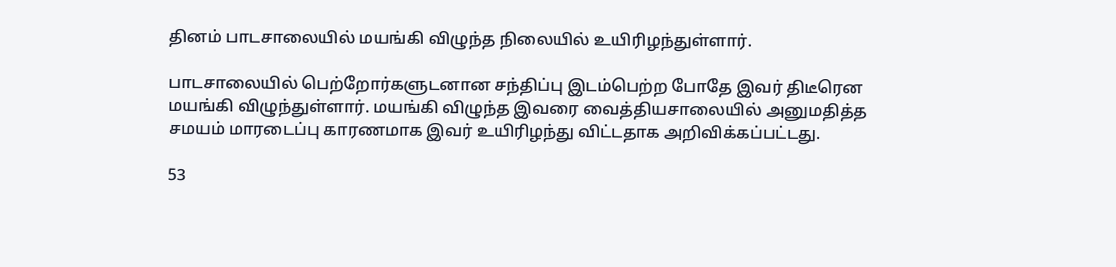தினம் பாடசாலையில் மயங்கி விழுந்த நிலையில் உயிரிழந்துள்ளார்.

பாடசாலையில் பெற்றோர்களுடனான சந்திப்பு இடம்பெற்ற போதே இவர் திடீரென மயங்கி விழுந்துள்ளார். மயங்கி விழுந்த இவரை வைத்தியசாலையில் அனுமதித்த சமயம் மாரடைப்பு காரணமாக இவர் உயிரிழந்து விட்டதாக அறிவிக்கப்பட்டது.

53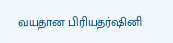வயதான பிரியதர்ஷினி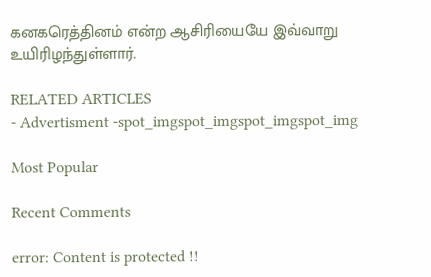கனகரெத்தினம் என்ற ஆசிரியையே இவ்வாறு உயிரிழந்துள்ளார்.

RELATED ARTICLES
- Advertisment -spot_imgspot_imgspot_imgspot_img

Most Popular

Recent Comments

error: Content is protected !!